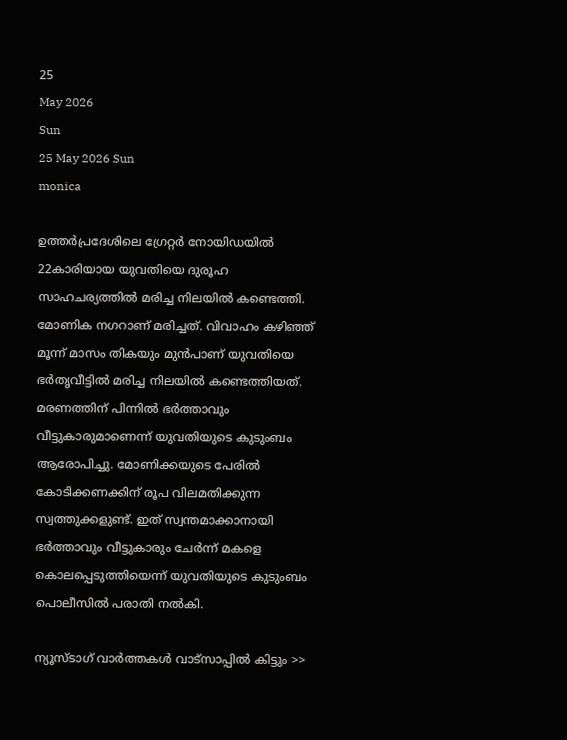25
May 2026
Sun
25 May 2026 Sun
monica

ഉത്തര്‍പ്രദേശിലെ ഗ്രേറ്റര്‍ നോയിഡയില്‍ 22കാരിയായ യുവതിയെ ദുരൂഹ സാഹചര്യത്തില്‍ മരിച്ച നിലയില്‍ കണ്ടെത്തി. മോണിക നഗറാണ് മരിച്ചത്. വിവാഹം കഴിഞ്ഞ് മൂന്ന് മാസം തികയും മുന്‍പാണ് യുവതിയെ ഭര്‍തൃവീട്ടില്‍ മരിച്ച നിലയില്‍ കണ്ടെത്തിയത്. മരണത്തിന് പിന്നില്‍ ഭര്‍ത്താവും വീട്ടുകാരുമാണെന്ന് യുവതിയുടെ കുടുംബം ആരോപിച്ചു. മോണിക്കയുടെ പേരില്‍ കോടിക്കണക്കിന് രൂപ വിലമതിക്കുന്ന സ്വത്തുക്കളുണ്ട്. ഇത് സ്വന്തമാക്കാനായി ഭര്‍ത്താവും വീട്ടുകാരും ചേര്‍ന്ന് മകളെ കൊലപ്പെടുത്തിയെന്ന് യുവതിയുടെ കുടുംബം പൊലീസില്‍ പരാതി നല്‍കി.

ന്യൂസ്ടാഗ് വാര്‍ത്തകള്‍ വാട്‌സാപ്പില്‍ കിട്ടും >>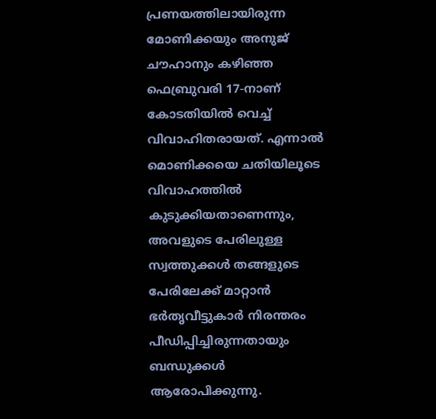പ്രണയത്തിലായിരുന്ന മോണിക്കയും അനുജ് ചൗഹാനും കഴിഞ്ഞ ഫെബ്രുവരി 17-നാണ് കോടതിയില്‍ വെച്ച് വിവാഹിതരായത്. എന്നാല്‍ മൊണിക്കയെ ചതിയിലൂടെ വിവാഹത്തില്‍ കുടുക്കിയതാണെന്നും, അവളുടെ പേരിലുള്ള സ്വത്തുക്കള്‍ തങ്ങളുടെ പേരിലേക്ക് മാറ്റാന്‍ ഭര്‍തൃവീട്ടുകാര്‍ നിരന്തരം പീഡിപ്പിച്ചിരുന്നതായും ബന്ധുക്കള്‍ ആരോപിക്കുന്നു.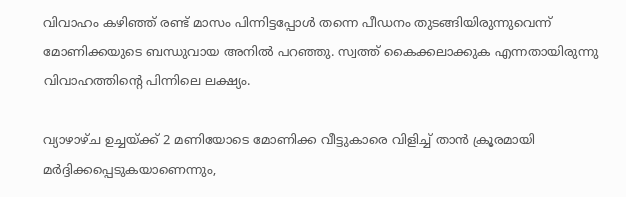വിവാഹം കഴിഞ്ഞ് രണ്ട് മാസം പിന്നിട്ടപ്പോള്‍ തന്നെ പീഡനം തുടങ്ങിയിരുന്നുവെന്ന് മോണിക്കയുടെ ബന്ധുവായ അനില്‍ പറഞ്ഞു. സ്വത്ത് കൈക്കലാക്കുക എന്നതായിരുന്നു വിവാഹത്തിന്റെ പിന്നിലെ ലക്ഷ്യം.

വ്യാഴാഴ്ച ഉച്ചയ്ക്ക് 2 മണിയോടെ മോണിക്ക വീട്ടുകാരെ വിളിച്ച് താന്‍ ക്രൂരമായി മര്‍ദ്ദിക്കപ്പെടുകയാണെന്നും,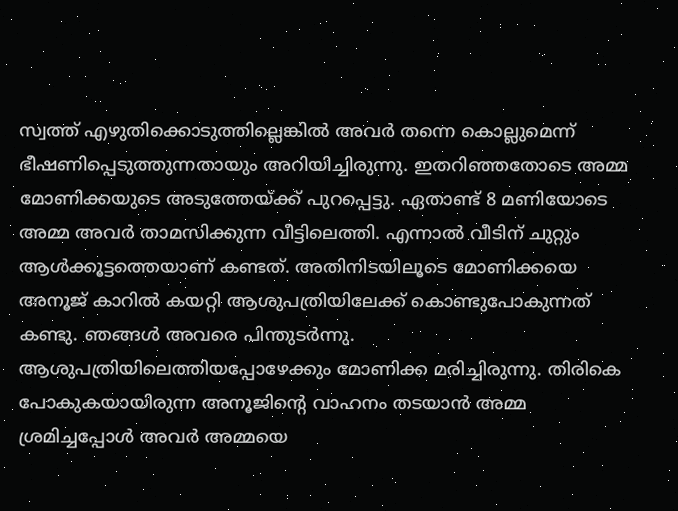സ്വത്ത് എഴുതിക്കൊടുത്തില്ലെങ്കില്‍ അവര്‍ തന്നെ കൊല്ലുമെന്ന് ഭീഷണിപ്പെടുത്തുന്നതായും അറിയിച്ചിരുന്നു. ഇതറിഞ്ഞതോടെ അമ്മ മോണിക്കയുടെ അടുത്തേയ്ക്ക് പുറപ്പെട്ടു. ഏതാണ്ട് 8 മണിയോടെ അമ്മ അവര്‍ താമസിക്കുന്ന വീട്ടിലെത്തി. എന്നാല്‍ വീടിന് ചുറ്റും ആള്‍ക്കൂട്ടത്തെയാണ് കണ്ടത്. അതിനിടയിലൂടെ മോണിക്കയെ അനൂജ് കാറില്‍ കയറ്റി ആശുപത്രിയിലേക്ക് കൊണ്ടുപോകുന്നത് കണ്ടു. ഞങ്ങള്‍ അവരെ പിന്തുടര്‍ന്നു. ആശുപത്രിയിലെത്തിയപ്പോഴേക്കും മോണിക്ക മരിച്ചിരുന്നു. തിരികെ പോകുകയായിരുന്ന അനൂജിന്റെ വാഹനം തടയാന്‍ അമ്മ ശ്രമിച്ചപ്പോള്‍ അവര്‍ അമ്മയെ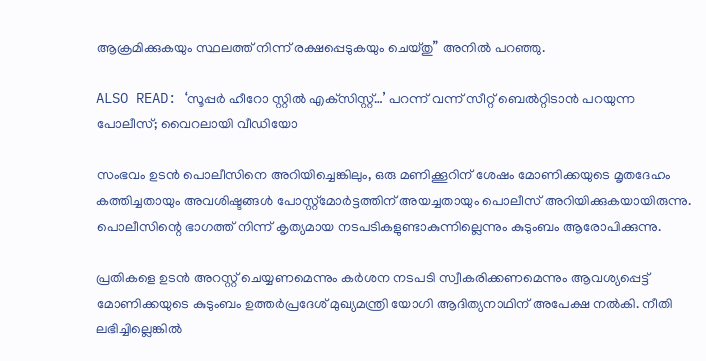ആക്രമിക്കുകയും സ്ഥലത്ത് നിന്ന് രക്ഷപ്പെടുകയും ചെയ്തു” അനില്‍ പറഞ്ഞു.

ALSO READ: ‘സൂപ്പര്‍ ഹീറോ സ്റ്റില്‍ എക്‌സിസ്റ്റ്…’ പറന്ന് വന്ന് സീറ്റ് ബെല്‍റ്റിടാന്‍ പറയുന്ന പോലീസ്; വൈറലായി വീഡിയോ

സംഭവം ഉടന്‍ പൊലീസിനെ അറിയിച്ചെങ്കിലും, ഒരു മണിക്കൂറിന് ശേഷം മോണിക്കയുടെ മൃതദേഹം കത്തിച്ചതായും അവശിഷ്ടങ്ങള്‍ പോസ്റ്റ്‌മോര്‍ട്ടത്തിന് അയച്ചതായും പൊലീസ് അറിയിക്കുകയായിരുന്നു. പൊലീസിന്റെ ഭാഗത്ത് നിന്ന് കൃത്യമായ നടപടികളുണ്ടാകുന്നില്ലെന്നും കുടുംബം ആരോപിക്കുന്നു.

പ്രതികളെ ഉടന്‍ അറസ്റ്റ് ചെയ്യണമെന്നും കര്‍ശന നടപടി സ്വീകരിക്കണമെന്നും ആവശ്യപ്പെട്ട് മോണിക്കയുടെ കുടുംബം ഉത്തര്‍പ്രദേശ് മുഖ്യമന്ത്രി യോഗി ആദിത്യനാഥിന് അപേക്ഷ നല്‍കി. നീതി ലഭിച്ചില്ലെങ്കില്‍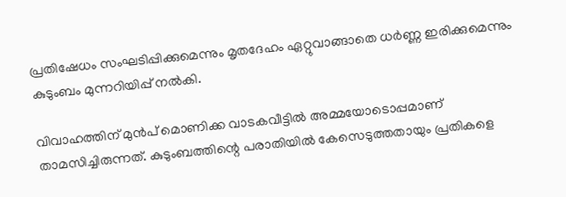പ്രതിഷേധം സംഘടിപ്പിക്കുമെന്നും മൃതദേഹം ഏറ്റുവാങ്ങാതെ ധര്‍ണ്ണ ഇരിക്കുമെന്നും കുടുംബം മുന്നറിയിപ്പ് നല്‍കി.

വിവാഹത്തിന് മുന്‍പ് മൊണിക്ക വാടകവീട്ടില്‍ അമ്മയോടൊപ്പമാണ് താമസിച്ചിരുന്നത്. കുടുംബത്തിന്റെ പരാതിയില്‍ കേസെടുത്തതായും പ്രതികളെ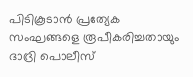പിടികൂടാന്‍ പ്രത്യേക സംഘങ്ങളെ രൂപീകരിച്ചതായും ദാദ്രി പൊലീസ്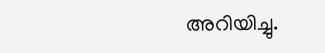അറിയിച്ചു.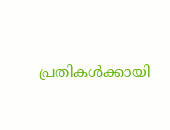പ്രതികള്‍ക്കായി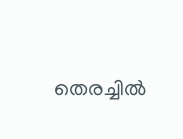തെരച്ചില്‍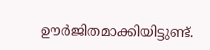ഊര്‍ജിതമാക്കിയിട്ടുണ്ട്.